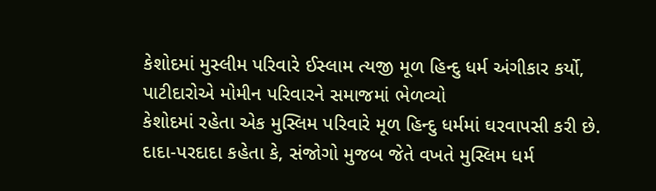કેશોદમાં મુસ્લીમ પરિવારે ઈસ્લામ ત્યજી મૂળ હિન્દુ ધર્મ અંગીકાર કર્યો, પાટીદારોએ મોમીન પરિવારને સમાજમાં ભેળવ્યો
કેશોદમાં રહેતા એક મુસ્લિમ પરિવારે મૂળ હિન્દુ ધર્મમાં ઘરવાપસી કરી છે. દાદા-પરદાદા કહેતા કે, સંજોગો મુજબ જેતે વખતે મુસ્લિમ ધર્મ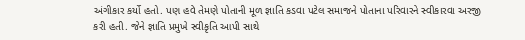અંગીકાર કર્યો હતો. પણ હવે તેમણે પોતાની મૂળ જ્ઞાતિ કડવા પટેલ સમાજને પોતાના પરિવારને સ્વીકારવા અરજી કરી હતી. જેને જ્ઞાતિ પ્રમુખે સ્વીકૃતિ આપી સાથે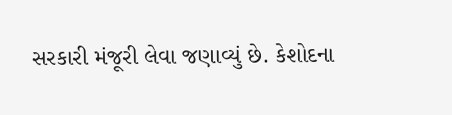સરકારી મંજૂરી લેવા જણાવ્યું છે. કેશોદના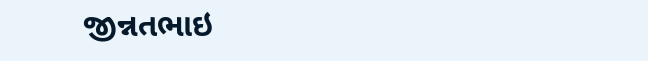જીન્નતભાઇ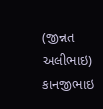(જીન્નત અલીભાઇ) કાનજીભાઇ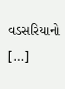વડસરિયાનો […]